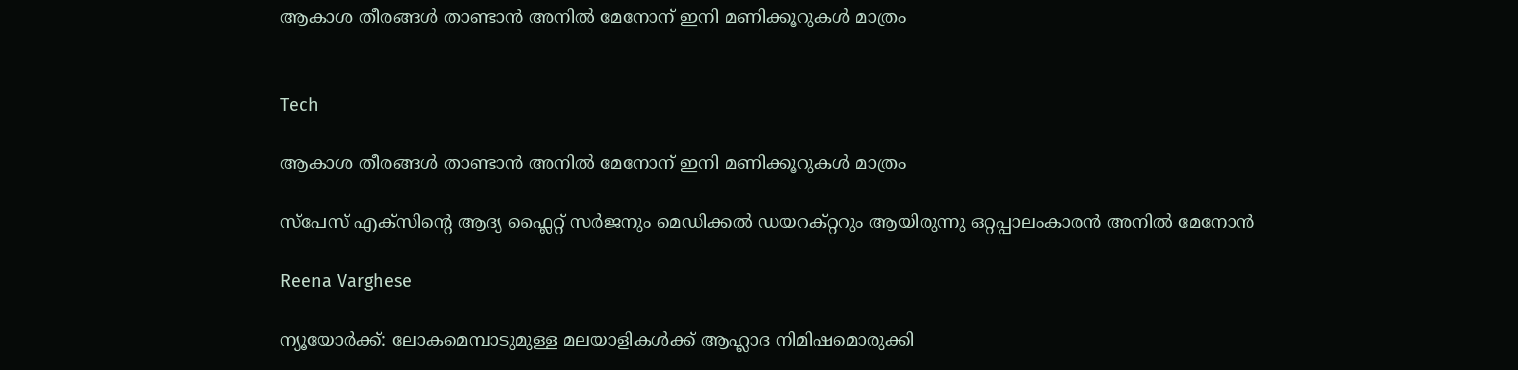ആകാശ തീരങ്ങൾ താണ്ടാൻ അനിൽ മേനോന് ഇനി മണിക്കൂറുകൾ മാത്രം


Tech

ആകാശ തീരങ്ങൾ താണ്ടാൻ അനിൽ മേനോന് ഇനി മണിക്കൂറുകൾ മാത്രം

സ്പേസ് എക്സിന്‍റെ ആദ്യ ഫ്ലൈറ്റ് സർജനും മെഡിക്കൽ ഡയറക്റ്ററും ആയിരുന്നു ഒറ്റപ്പാലംകാരൻ അനിൽ മേനോൻ

Reena Varghese

ന്യൂയോർക്ക്: ലോകമെമ്പാടുമുള്ള മലയാളികൾക്ക് ആഹ്ലാദ നിമിഷമൊരുക്കി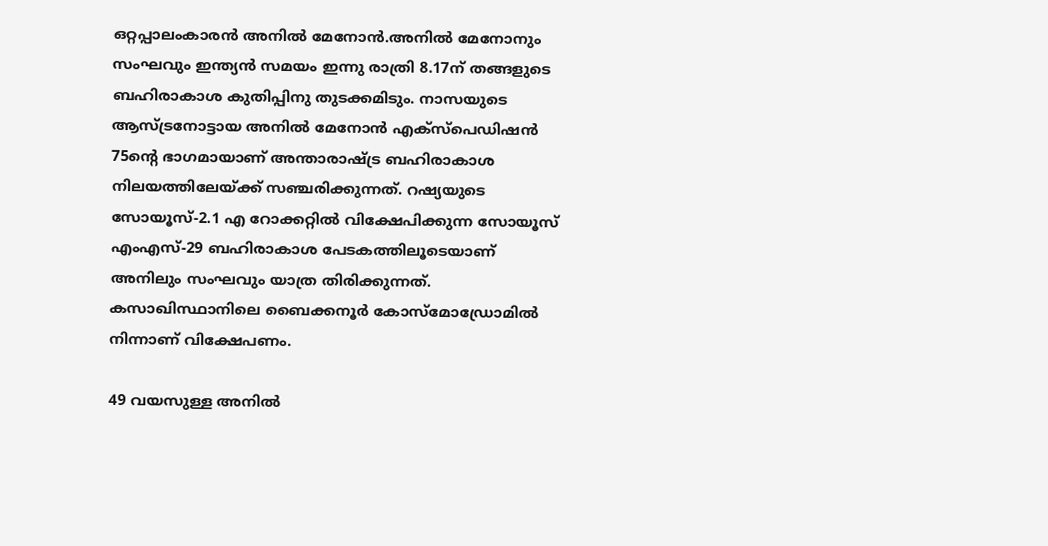ഒറ്റപ്പാലംകാരൻ അനിൽ മേനോൻ.അനിൽ മേനോനും സംഘവും ഇന്ത്യൻ സമയം ഇന്നു രാത്രി 8.17ന് തങ്ങളുടെ ബഹിരാകാശ കുതിപ്പിനു തുടക്കമിടും. നാസയുടെ ആസ്ട്രനോട്ടായ അനിൽ മേനോൻ എക്സ്പെഡിഷൻ 75ന്‍റെ ഭാഗമായാണ് അന്താരാഷ്ട്ര ബഹിരാകാശ നിലയത്തിലേയ്ക്ക് സഞ്ചരിക്കുന്നത്. റഷ്യയുടെ സോയൂസ്-2.1 എ റോക്കറ്റിൽ വിക്ഷേപിക്കുന്ന സോയൂസ് എംഎസ്-29 ബഹിരാകാശ പേടകത്തിലൂടെയാണ് അനിലും സംഘവും യാത്ര തിരിക്കുന്നത്. കസാഖിസ്ഥാനിലെ ബൈക്കനൂർ കോസ്മോഡ്രോമിൽ നിന്നാണ് വിക്ഷേപണം.

49 വയസുള്ള അനിൽ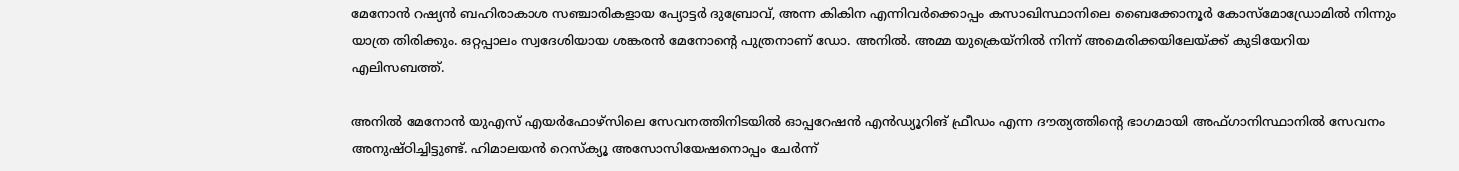മേനോൻ റഷ്യൻ ബഹിരാകാശ സഞ്ചാരികളായ പ്യോട്ടർ ദുബ്രോവ്, അന്ന കികിന എന്നിവർക്കൊപ്പം കസാഖിസ്ഥാനിലെ ബൈക്കോനൂർ കോസ്മോഡ്രോമിൽ നിന്നും യാത്ര തിരിക്കും. ഒറ്റപ്പാലം സ്വദേശിയായ ശങ്കരൻ മേനോന്‍റെ പുത്രനാണ് ഡോ. അനിൽ. അമ്മ യുക്രെയ്നിൽ നിന്ന് അമെരിക്കയിലേയ്ക്ക് കുടിയേറിയ എലിസബത്ത്.

അനിൽ മേനോൻ യുഎസ് എയർഫോഴ്സിലെ സേവനത്തിനിടയിൽ ഓപ്പറേഷൻ എൻഡ്യൂറിങ് ഫ്രീഡം എന്ന ദൗത്യത്തിന്‍റെ ഭാഗമായി അഫ്ഗാനിസ്ഥാനിൽ സേവനം അനുഷ്ഠിച്ചിട്ടുണ്ട്. ഹിമാലയൻ റെസ്ക്യൂ അസോസിയേഷനൊപ്പം ചേർന്ന്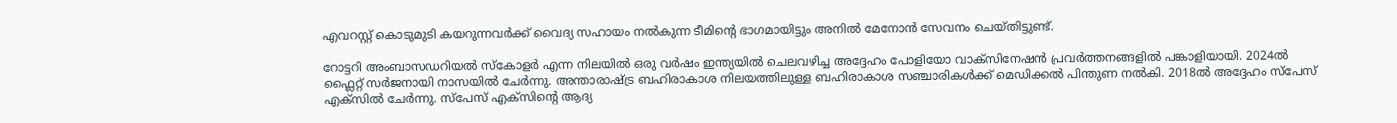എവറസ്റ്റ് കൊടുമുടി കയറുന്നവർക്ക് വൈദ്യ സഹായം നൽകുന്ന ടീമിന്‍റെ ഭാഗമായിട്ടും അനിൽ മേനോൻ സേവനം ചെയ്തിട്ടുണ്ട്.

റോട്ടറി അംബാസഡറിയൽ സ്കോളർ എന്ന നിലയിൽ ഒരു വർഷം ഇന്ത്യയിൽ ചെലവഴിച്ച അദ്ദേഹം പോളിയോ വാക്സിനേഷൻ പ്രവർത്തനങ്ങളിൽ പങ്കാളിയായി. 2024ൽ ഫ്ലൈറ്റ് സർജനായി നാസയിൽ ചേർന്നു. അന്താരാഷ്ട്ര ബഹിരാകാശ നിലയത്തിലുള്ള ബഹിരാകാശ സഞ്ചാരികൾക്ക് മെഡിക്കൽ പിന്തുണ നൽകി. 2018ൽ അദ്ദേഹം സ്പേസ് എക്സിൽ ചേർന്നു. സ്പേസ് എക്സിന്‍റെ ആദ്യ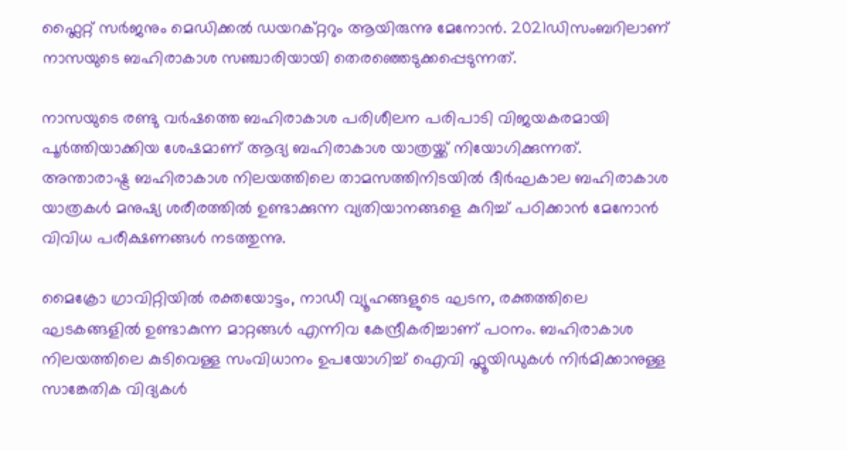ഫ്ലൈറ്റ് സർജനും മെഡിക്കൽ ഡയറക്റ്ററും ആയിരുന്നു മേനോൻ. 2021ഡിസംബറിലാണ് നാസയുടെ ബഹിരാകാശ സഞ്ചാരിയായി തെരഞ്ഞെടുക്കപ്പെടുന്നത്.

നാസയുടെ രണ്ടു വർഷത്തെ ബഹിരാകാശ പരിശീലന പരിപാടി വിജയകരമായി പൂർത്തിയാക്കിയ ശേഷമാണ് ആദ്യ ബഹിരാകാശ യാത്രയ്ക്ക് നിയോഗിക്കുന്നത്. അന്താരാഷ്ട്ര ബഹിരാകാശ നിലയത്തിലെ താമസത്തിനിടയിൽ ദീർഘകാല ബഹിരാകാശ യാത്രകൾ മനുഷ്യ ശരീരത്തിൽ ഉണ്ടാക്കുന്ന വ്യതിയാനങ്ങളെ കുറിച്ച് പഠിക്കാൻ മേനോൻ വിവിധ പരീക്ഷണങ്ങൾ നടത്തുന്നു.

മൈക്രോ ഗ്രാവിറ്റിയിൽ രക്തയോട്ടം, നാഡീ വ്യൂഹങ്ങളുടെ ഘടന, രക്തത്തിലെ ഘടകങ്ങളിൽ ഉണ്ടാകുന്ന മാറ്റങ്ങൾ എന്നിവ കേന്ദ്രീകരിച്ചാണ് പഠനം. ബഹിരാകാശ നിലയത്തിലെ കുടിവെള്ള സംവിധാനം ഉപയോഗിച്ച് ഐവി ഫ്ലൂയിഡുകൾ നിർമിക്കാനുള്ള സാങ്കേതിക വിദ്യകൾ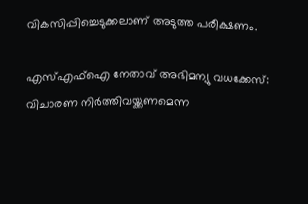വികസിപ്പിച്ചെടുക്കലാണ് അടുത്ത പരീക്ഷണം.

എസ്എഫ്ഐ നേതാവ് അഭിമന‍്യു വധക്കേസ്: വിചാരണ നിർത്തിവയ്ക്കണമെന്ന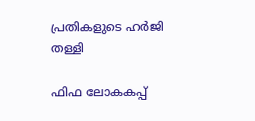പ്രതികളുടെ ഹർജി തള്ളി

ഫിഫ ലോകകപ്പ്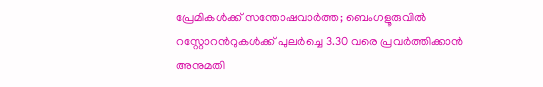പ്രേമികൾക്ക് സന്തോഷവാർത്ത; ബെംഗളൂരുവിൽ റസ്റ്റോറന്‍റുകൾക്ക് പുലർച്ചെ 3.30 വരെ പ്രവർത്തിക്കാൻ അനുമതി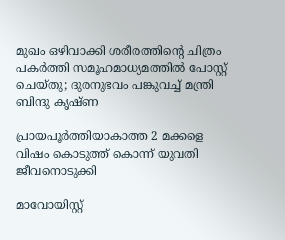മുഖം ഒഴിവാക്കി ശരീരത്തിന്‍റെ ചിത്രം പകർത്തി സമൂഹമാധ്യമത്തിൽ പോസ്റ്റ് ചെയ്തു; ദുരനുഭവം പങ്കുവച്ച് മന്ത്രി ബിന്ദു കൃഷ്ണ

പ്രായപൂർത്തിയാകാത്ത 2 മക്കളെ വിഷം കൊടുത്ത് കൊന്ന് യുവതി ജീവനൊടുക്കി

മാവോയിസ്റ്റ്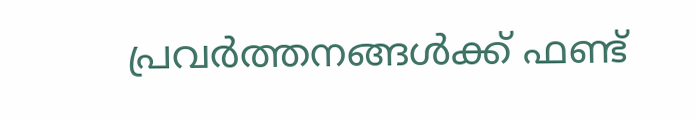പ്രവർ‌ത്തനങ്ങൾക്ക് ഫണ്ട്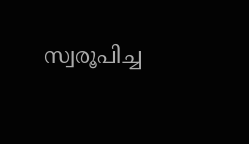സ്വരൂപിച്ച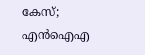കേസ്; എൻഐഎ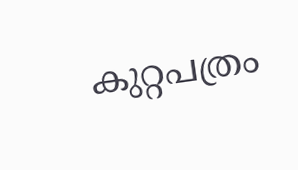കുറ്റപത്രം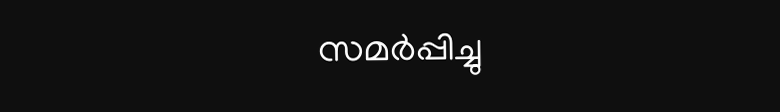സമർപ്പിച്ചു